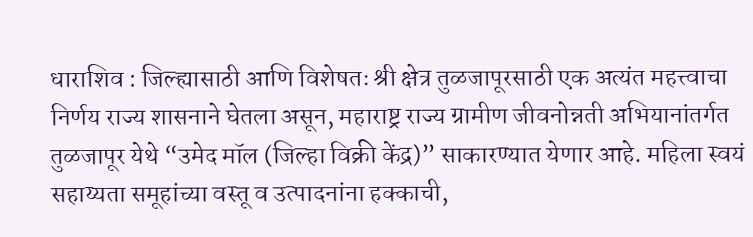धाराशिव : जिल्ह्यासाठी आणि विशेषतः श्री क्षेत्र तुळजापूरसाठी एक अत्यंत महत्त्वाचा निर्णय राज्य शासनाने घेतला असून, महाराष्ट्र राज्य ग्रामीण जीवनोन्नती अभियानांतर्गत तुळजापूर येथे “उमेद मॉल (जिल्हा विक्री केंद्र)” साकारण्यात येणार आहे. महिला स्वयं सहाय्यता समूहांच्या वस्तू व उत्पादनांना हक्काची,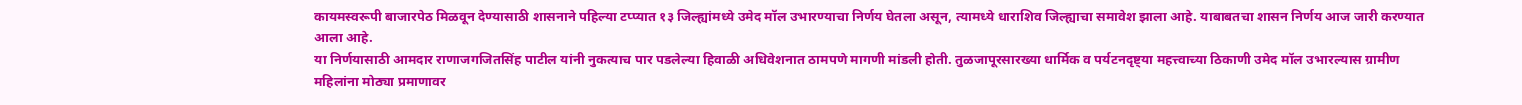कायमस्वरूपी बाजारपेठ मिळवून देण्यासाठी शासनाने पहिल्या टप्प्यात १३ जिल्ह्यांमध्ये उमेद मॉल उभारण्याचा निर्णय घेतला असून, त्यामध्ये धाराशिव जिल्ह्याचा समावेश झाला आहे. याबाबतचा शासन निर्णय आज जारी करण्यात आला आहे.
या निर्णयासाठी आमदार राणाजगजितसिंह पाटील यांनी नुकत्याच पार पडलेल्या हिवाळी अधिवेशनात ठामपणे मागणी मांडली होती. तुळजापूरसारख्या धार्मिक व पर्यटनदृष्ट्या महत्त्वाच्या ठिकाणी उमेद मॉल उभारल्यास ग्रामीण महिलांना मोठ्या प्रमाणावर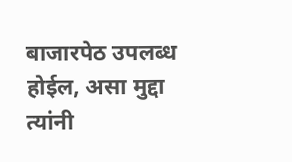बाजारपेठ उपलब्ध होईल, असा मुद्दा त्यांनी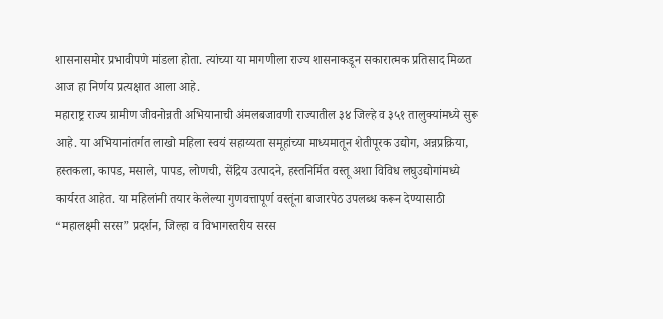शासनासमोर प्रभावीपणे मांडला होता. त्यांच्या या मागणीला राज्य शासनाकडून सकारात्मक प्रतिसाद मिळत आज हा निर्णय प्रत्यक्षात आला आहे.
महाराष्ट्र राज्य ग्रामीण जीवनोन्नती अभियानाची अंमलबजावणी राज्यातील ३४ जिल्हे व ३५१ तालुक्यांमध्ये सुरू आहे. या अभियानांतर्गत लाखो महिला स्वयं सहाय्यता समूहांच्या माध्यमातून शेतीपूरक उद्योग, अन्नप्रक्रिया, हस्तकला, कापड, मसाले, पापड, लोणची, सेंद्रिय उत्पादने, हस्तनिर्मित वस्तू अशा विविध लघुउद्योगांमध्ये कार्यरत आहेत. या महिलांनी तयार केलेल्या गुणवत्तापूर्ण वस्तूंना बाजारपेठ उपलब्ध करून देण्यासाठी “महालक्ष्मी सरस” प्रदर्शन, जिल्हा व विभागस्तरीय सरस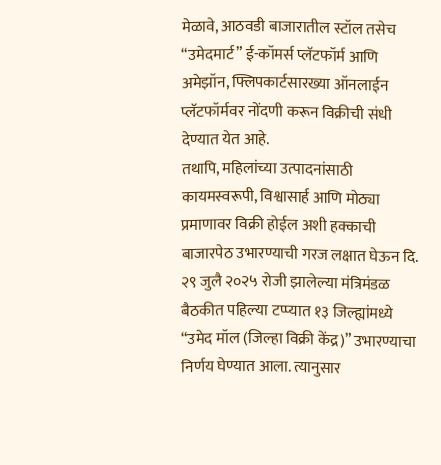मेळावे, आठवडी बाजारातील स्टॉल तसेच “उमेदमार्ट” ई-कॉमर्स प्लॅटफॉर्म आणि अमेझॉन, फ्लिपकार्टसारख्या ऑनलाईन प्लॅटफॉर्मवर नोंदणी करून विक्रीची संधी देण्यात येत आहे.
तथापि, महिलांच्या उत्पादनांसाठी कायमस्वरूपी, विश्वासार्ह आणि मोठ्या प्रमाणावर विक्री होईल अशी हक्काची बाजारपेठ उभारण्याची गरज लक्षात घेऊन दि. २९ जुलै २०२५ रोजी झालेल्या मंत्रिमंडळ बैठकीत पहिल्या टप्प्यात १३ जिल्ह्यांमध्ये “उमेद मॉल (जिल्हा विक्री केंद्र)” उभारण्याचा निर्णय घेण्यात आला. त्यानुसार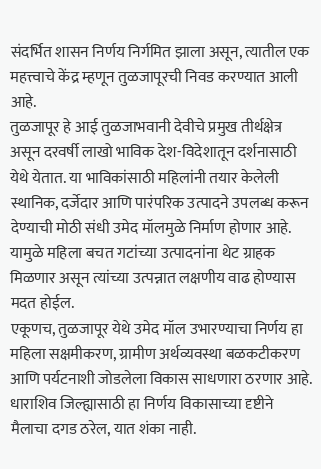संदर्भित शासन निर्णय निर्गमित झाला असून, त्यातील एक महत्त्वाचे केंद्र म्हणून तुळजापूरची निवड करण्यात आली आहे.
तुळजापूर हे आई तुळजाभवानी देवीचे प्रमुख तीर्थक्षेत्र असून दरवर्षी लाखो भाविक देश-विदेशातून दर्शनासाठी येथे येतात. या भाविकांसाठी महिलांनी तयार केलेली स्थानिक, दर्जेदार आणि पारंपरिक उत्पादने उपलब्ध करून देण्याची मोठी संधी उमेद मॉलमुळे निर्माण होणार आहे. यामुळे महिला बचत गटांच्या उत्पादनांना थेट ग्राहक मिळणार असून त्यांच्या उत्पन्नात लक्षणीय वाढ होण्यास मदत होईल.
एकूणच, तुळजापूर येथे उमेद मॉल उभारण्याचा निर्णय हा महिला सक्षमीकरण, ग्रामीण अर्थव्यवस्था बळकटीकरण आणि पर्यटनाशी जोडलेला विकास साधणारा ठरणार आहे. धाराशिव जिल्ह्यासाठी हा निर्णय विकासाच्या दृष्टीने मैलाचा दगड ठरेल, यात शंका नाही.